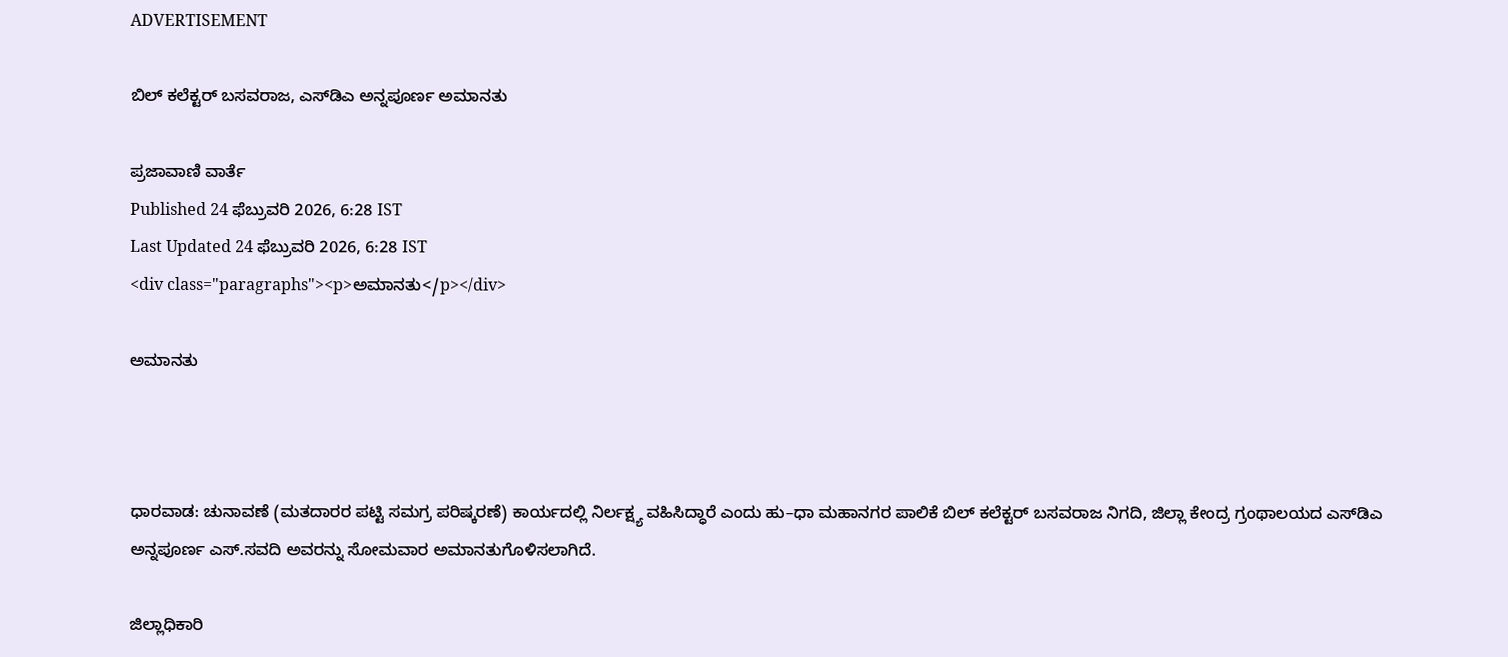ADVERTISEMENT

ಬಿಲ್‌ ಕಲೆಕ್ಟರ್‌ ಬಸವರಾಜ, ಎಸ್‌ಡಿಎ ಅನ್ನಪೂರ್ಣ ಅಮಾನತು

ಪ್ರಜಾವಾಣಿ ವಾರ್ತೆ
Published 24 ಫೆಬ್ರುವರಿ 2026, 6:28 IST
Last Updated 24 ಫೆಬ್ರುವರಿ 2026, 6:28 IST
<div class="paragraphs"><p>ಅಮಾನತು</p></div>

ಅಮಾನತು



ಧಾರವಾಡ: ಚುನಾವಣೆ (ಮತದಾರರ ಪಟ್ಟಿ ಸಮಗ್ರ ಪರಿಷ್ಕರಣೆ) ಕಾರ್ಯದಲ್ಲಿ ನಿರ್ಲಕ್ಷ್ಯ ವಹಿಸಿದ್ಧಾರೆ ಎಂದು ಹು–ಧಾ ಮಹಾನಗರ ಪಾಲಿಕೆ ಬಿಲ್‌ ಕಲೆಕ್ಟರ್‌ ಬಸವರಾಜ ನಿಗದಿ, ಜಿಲ್ಲಾ ಕೇಂದ್ರ ಗ್ರಂಥಾಲಯದ ಎಸ್‌ಡಿಎ ಅನ್ನಪೂರ್ಣ ಎಸ್‌.ಸವದಿ ಅವರನ್ನು ಸೋಮವಾರ ಅಮಾನತುಗೊಳಿಸಲಾಗಿದೆ.

ಜಿಲ್ಲಾಧಿಕಾರಿ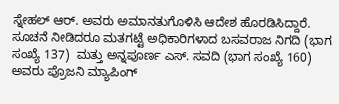ಸ್ನೇಹಲ್‌ ಆರ್‌. ಅವರು ಅಮಾನತುಗೊಳಿಸಿ ಆದೇಶ ಹೊರಡಿಸಿದ್ದಾರೆ. ಸೂಚನೆ ನೀಡಿದರೂ ಮತಗಟ್ಟೆ ಅಧಿಕಾರಿಗಳಾದ ಬಸವರಾಜ ನಿಗದಿ (ಭಾಗ ಸಂಖ್ಯೆ 137)  ಮತ್ತು ಅನ್ನಪೂರ್ಣ ಎಸ್‌. ಸವದಿ (ಭಾಗ ಸಂಖ್ಯೆ 160) ಅವರು ಪ್ರೊಜನಿ ಮ್ಯಾಪಿಂಗ್‌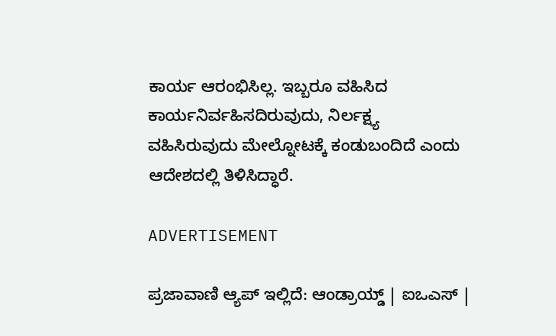ಕಾರ್ಯ ಆರಂಭಿಸಿಲ್ಲ. ಇಬ್ಬರೂ ವಹಿಸಿದ ಕಾರ್ಯನಿರ್ವಹಿಸದಿರುವುದು, ನಿರ್ಲಕ್ಷ್ಯ ವಹಿಸಿರುವುದು ಮೇಲ್ನೋಟಕ್ಕೆ ಕಂಡುಬಂದಿದೆ ಎಂದು ಆದೇಶದಲ್ಲಿ ತಿಳಿಸಿದ್ಧಾರೆ.

ADVERTISEMENT

ಪ್ರಜಾವಾಣಿ ಆ್ಯಪ್ ಇಲ್ಲಿದೆ: ಆಂಡ್ರಾಯ್ಡ್ | ಐಒಎಸ್ |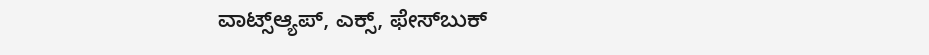ವಾಟ್ಸ್ಆ್ಯಪ್, ಎಕ್ಸ್, ಫೇಸ್‌ಬುಕ್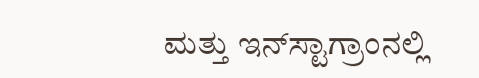ಮತ್ತು ಇನ್‌ಸ್ಟಾಗ್ರಾಂನಲ್ಲಿ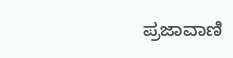ಪ್ರಜಾವಾಣಿ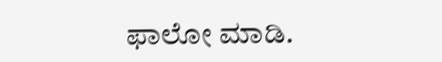ಫಾಲೋ ಮಾಡಿ.